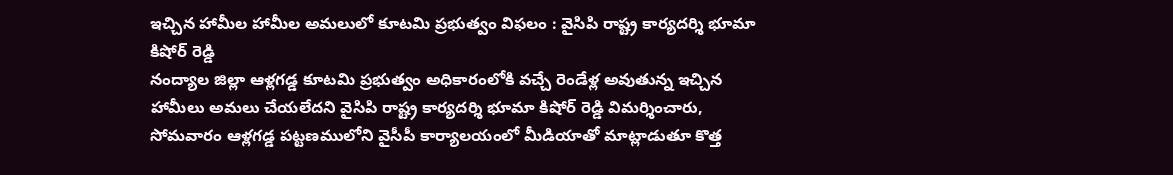ఇచ్చిన హామీల హామీల అమలులో కూటమి ప్రభుత్వం విఫలం : వైసిపి రాష్ట్ర కార్యదర్శి భూమా కిషోర్ రెడ్డి
నంద్యాల జిల్లా ఆళ్లగడ్డ కూటమి ప్రభుత్వం అధికారంలోకి వచ్చే రెండేళ్ల అవుతున్న ఇచ్చిన హామీలు అమలు చేయలేదని వైసిపి రాష్ట్ర కార్యదర్శి భూమా కిషోర్ రెడ్డి విమర్శించారు, సోమవారం ఆళ్లగడ్డ పట్టణములోని వైసీపీ కార్యాలయంలో మీడియాతో మాట్లాడుతూ కొత్త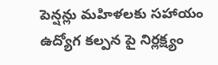పెన్షన్లు మహిళలకు సహాయం ఉద్యోగ కల్పన పై నిర్లక్ష్యం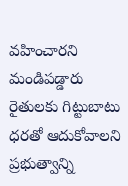వహించారని మండిపడ్డారు రైతులకు గిట్టుబాటు ధరతో ఆదుకోవాలని ప్రభుత్వాన్ని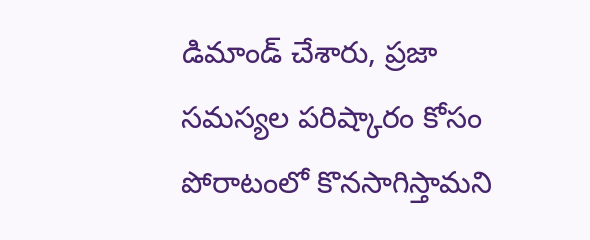డిమాండ్ చేశారు, ప్రజా సమస్యల పరిష్కారం కోసం పోరాటంలో కొనసాగిస్తామని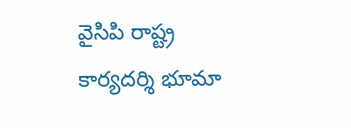వైసిపి రాష్ట్ర కార్యదర్శి భూమా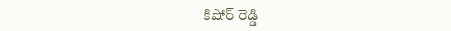కిషోర్ రెడ్డి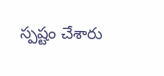స్పష్టం చేశారు